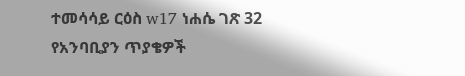ተመሳሳይ ርዕስ w17 ነሐሴ ገጽ 32 የአንባቢያን ጥያቄዎች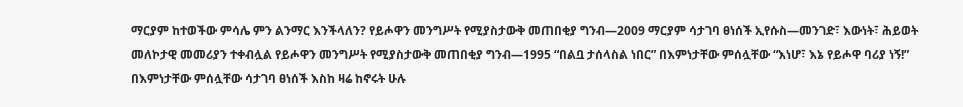ማርያም ከተወችው ምሳሌ ምን ልንማር እንችላለን? የይሖዋን መንግሥት የሚያስታውቅ መጠበቂያ ግንብ—2009 ማርያም ሳታገባ ፀነሰች ኢየሱስ—መንገድ፣ እውነት፣ ሕይወት መለኮታዊ መመሪያን ተቀብሏል የይሖዋን መንግሥት የሚያስታውቅ መጠበቂያ ግንብ—1995 “በልቧ ታሰላስል ነበር” በእምነታቸው ምሰሏቸው “እነሆ፣ እኔ የይሖዋ ባሪያ ነኝ!” በእምነታቸው ምሰሏቸው ሳታገባ ፀነሰች እስከ ዛሬ ከኖሩት ሁሉ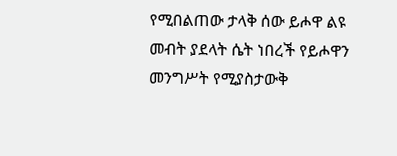የሚበልጠው ታላቅ ሰው ይሖዋ ልዩ መብት ያደላት ሴት ነበረች የይሖዋን መንግሥት የሚያስታውቅ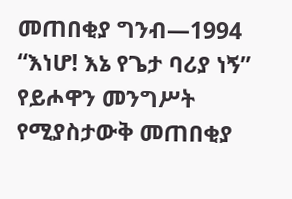መጠበቂያ ግንብ—1994 “እነሆ! እኔ የጌታ ባሪያ ነኝ” የይሖዋን መንግሥት የሚያስታውቅ መጠበቂያ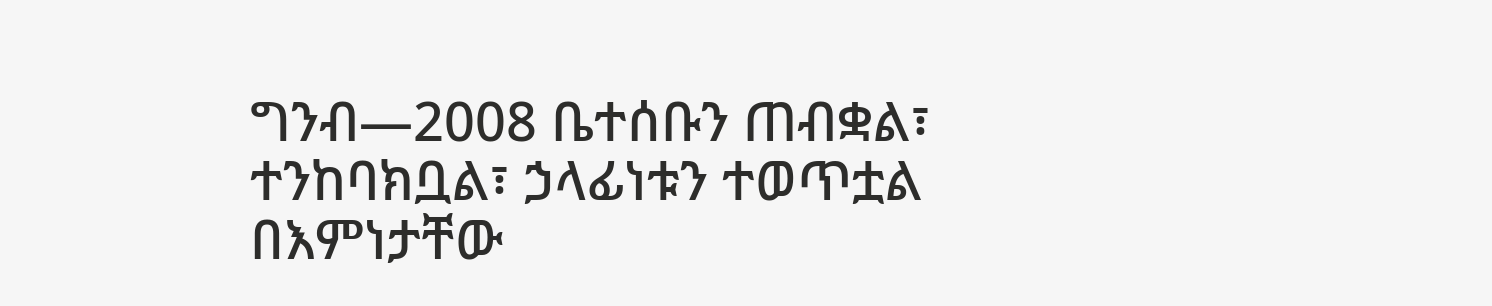ግንብ—2008 ቤተሰቡን ጠብቋል፣ ተንከባክቧል፣ ኃላፊነቱን ተወጥቷል በእምነታቸው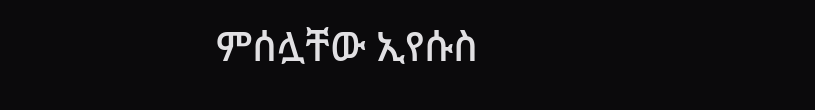ምሰሏቸው ኢየሱስ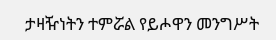ታዛዥነትን ተምሯል የይሖዋን መንግሥት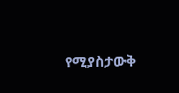የሚያስታውቅ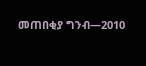መጠበቂያ ግንብ—2010